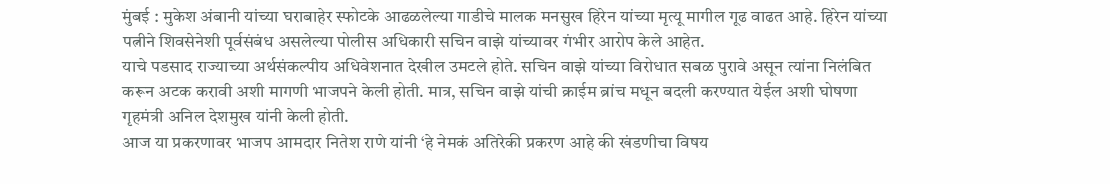मुंबई : मुकेश अंबानी यांच्या घराबाहेर स्फोटके आढळलेल्या गाडीचे मालक मनसुख हिरेन यांच्या मृत्यू मागील गूढ वाढत आहे. हिरेन यांच्या पत्नीने शिवसेनेशी पूर्वसंबंध असलेल्या पोलीस अधिकारी सचिन वाझे यांच्यावर गंभीर आरोप केले आहेत.
याचे पडसाद राज्याच्या अर्थसंकल्पीय अधिवेशनात देखील उमटले होते. सचिन वाझे यांच्या विरोधात सबळ पुरावे असून त्यांना निलंबित करून अटक करावी अशी मागणी भाजपने केली होती. मात्र, सचिन वाझे यांची क्राईम ब्रांच मधून बदली करण्यात येईल अशी घोषणा गृहमंत्री अनिल देशमुख यांनी केली होती.
आज या प्रकरणावर भाजप आमदार नितेश राणे यांनी ‘हे नेमकं अतिरेकी प्रकरण आहे की खंडणीचा विषय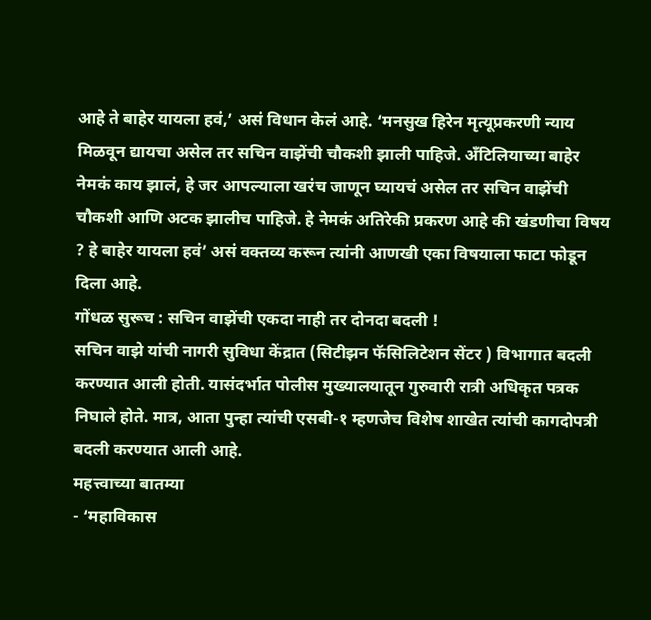आहे ते बाहेर यायला हवं,’ असं विधान केलं आहे. ‘मनसुख हिरेन मृत्यूप्रकरणी न्याय मिळवून द्यायचा असेल तर सचिन वाझेंची चौकशी झाली पाहिजे. अँटिलियाच्या बाहेर नेमकं काय झालं, हे जर आपल्याला खरंच जाणून घ्यायचं असेल तर सचिन वाझेंची चौकशी आणि अटक झालीच पाहिजे. हे नेमकं अतिरेकी प्रकरण आहे की खंडणीचा विषय ? हे बाहेर यायला हवं’ असं वक्तव्य करून त्यांनी आणखी एका विषयाला फाटा फोडून दिला आहे.
गोंधळ सुरूच : सचिन वाझेंची एकदा नाही तर दोनदा बदली !
सचिन वाझे यांची नागरी सुविधा केंद्रात (सिटीझन फॅसिलिटेशन सेंटर ) विभागात बदली करण्यात आली होती. यासंदर्भात पोलीस मुख्यालयातून गुरुवारी रात्री अधिकृत पत्रक निघाले होते. मात्र, आता पुन्हा त्यांची एसबी-१ म्हणजेच विशेष शाखेत त्यांची कागदोपत्री बदली करण्यात आली आहे.
महत्त्वाच्या बातम्या
- ‘महाविकास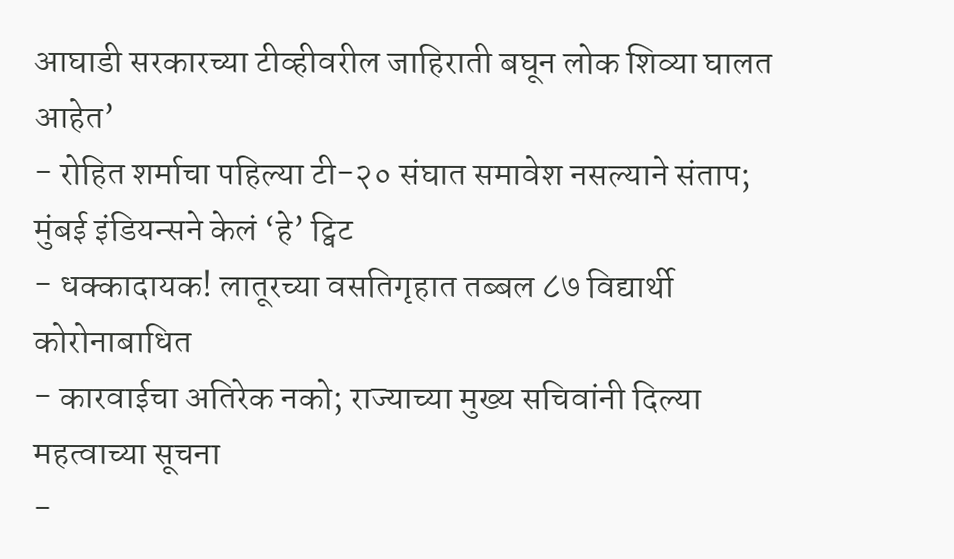आघाडी सरकारच्या टीव्हीवरील जाहिराती बघून लोक शिव्या घालत आहेत’
- रोहित शर्माचा पहिल्या टी-२० संघात समावेश नसल्याने संताप; मुंबई इंडियन्सने केलं ‘हे’ ट्विट
- धक्कादायक! लातूरच्या वसतिगृहात तब्बल ८७ विद्यार्थी कोरोनाबाधित
- कारवाईचा अतिरेक नको; राज्याच्या मुख्य सचिवांनी दिल्या महत्वाच्या सूचना
-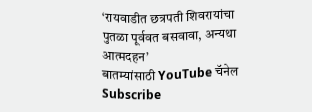‘रायवाडीत छत्रपती शिवरायांचा पुतळा पूर्ववत बसवावा, अन्यथा आत्मदहन’
बातम्यांसाठी YouTube चॅनेल Subscribe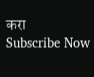करा
Subscribe Now